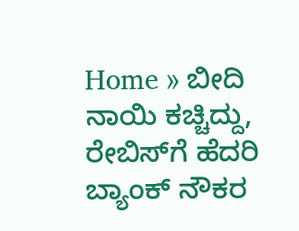Home » ಬೀದಿ ನಾಯಿ ಕಚ್ಚಿದ್ದು, ರೇಬಿಸ್‌ಗೆ ಹೆದರಿ ಬ್ಯಾಂಕ್‌ ನೌಕರ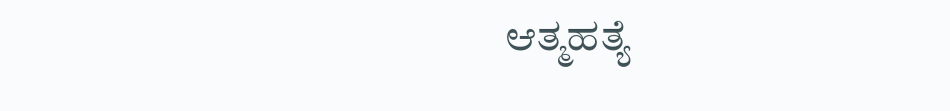ಆತ್ಮಹತ್ಯೆ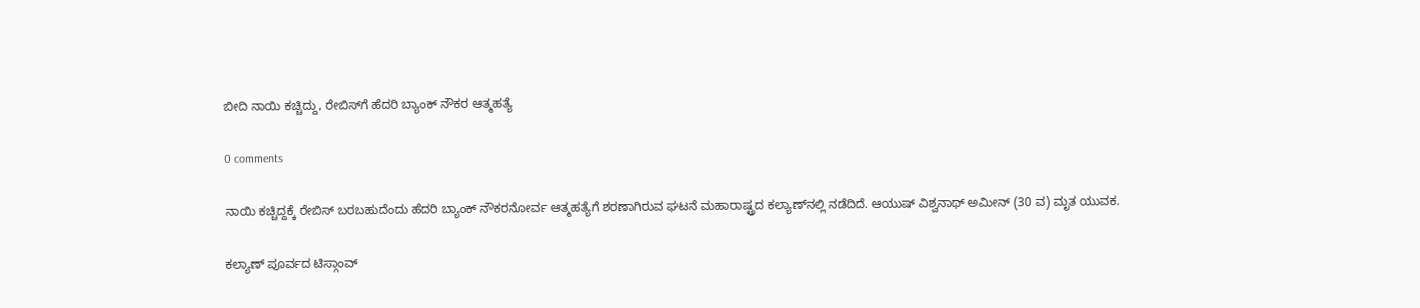ಬೀದಿ ನಾಯಿ ಕಚ್ಚಿದ್ದು, ರೇಬಿಸ್‌ಗೆ ಹೆದರಿ ಬ್ಯಾಂಕ್‌ ನೌಕರ ಆತ್ಮಹತ್ಯೆ

0 comments

ನಾಯಿ ಕಚ್ಚಿದ್ದಕ್ಕೆ ರೇಬಿಸ್‌ ಬರಬಹುದೆಂದು ಹೆದರಿ ಬ್ಯಾಂಕ್‌ ನೌಕರನೋರ್ವ ಆತ್ಮಹತ್ಯೆಗೆ ಶರಣಾಗಿರುವ ಘಟನೆ ಮಹಾರಾಷ್ಟ್ರದ ಕಲ್ಯಾಣ್‌ನಲ್ಲಿ ನಡೆದಿದೆ. ಆಯುಷ್‌ ವಿಶ್ವನಾಥ್‌ ಅಮೀನ್‌ (30 ವ) ಮೃತ ಯುವಕ.

ಕಲ್ಯಾಣ್‌ ಪೂರ್ವದ ಟಿಸ್ಗಾಂವ್‌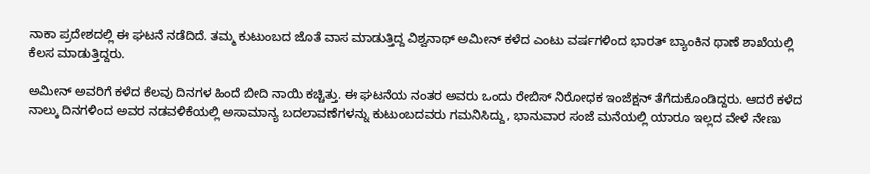ನಾಕಾ ಪ್ರದೇಶದಲ್ಲಿ ಈ ಘಟನೆ ನಡೆದಿದೆ. ತಮ್ಮ ಕುಟುಂಬದ ಜೊತೆ ವಾಸ ಮಾಡುತ್ತಿದ್ದ ವಿಶ್ವನಾಥ್‌ ಅಮೀನ್‌ ಕಳೆದ ಎಂಟು ವರ್ಷಗಳಿಂದ ಭಾರತ್‌ ಬ್ಯಾಂಕಿನ ಥಾಣೆ ಶಾಖೆಯಲ್ಲಿ ಕೆಲಸ ಮಾಡುತ್ತಿದ್ದರು.

ಅಮೀನ್‌ ಅವರಿಗೆ ಕಳೆದ ಕೆಲವು ದಿನಗಳ ಹಿಂದೆ ಬೀದಿ ನಾಯಿ ಕಚ್ಚಿತ್ತು. ಈ ಘಟನೆಯ ನಂತರ ಅವರು ಒಂದು ರೇಬಿಸ್‌ ನಿರೋಧಕ ಇಂಜೆಕ್ಷನ್‌ ತೆಗೆದುಕೊಂಡಿದ್ದರು. ಆದರೆ ಕಳೆದ ನಾಲ್ಕು ದಿನಗಳಿಂದ ಅವರ ನಡವಳಿಕೆಯಲ್ಲಿ ಅಸಾಮಾನ್ಯ ಬದಲಾವಣೆಗಳನ್ನು ಕುಟುಂಬದವರು ಗಮನಿಸಿದ್ದು, ಭಾನುವಾರ ಸಂಜೆ ಮನೆಯಲ್ಲಿ ಯಾರೂ ಇಲ್ಲದ ವೇಳೆ ನೇಣು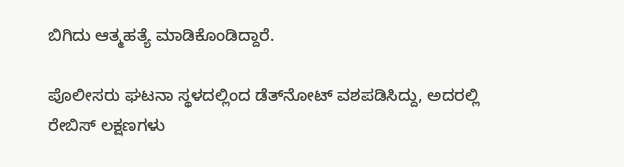ಬಿಗಿದು ಆತ್ಮಹತ್ಯೆ ಮಾಡಿಕೊಂಡಿದ್ದಾರೆ.

ಪೊಲೀಸರು ಘಟನಾ ಸ್ಥಳದಲ್ಲಿಂದ ಡೆತ್‌ನೋಟ್‌ ವಶಪಡಿಸಿದ್ದು, ಅದರಲ್ಲಿ ರೇಬಿಸ್‌ ಲಕ್ಷಣಗಳು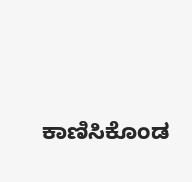ಕಾಣಿಸಿಕೊಂಡ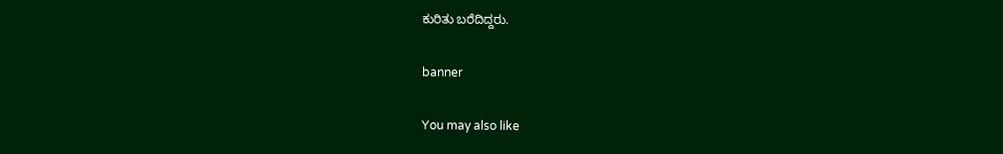ಕುರಿತು ಬರೆದಿದ್ದರು.

banner

You may also like